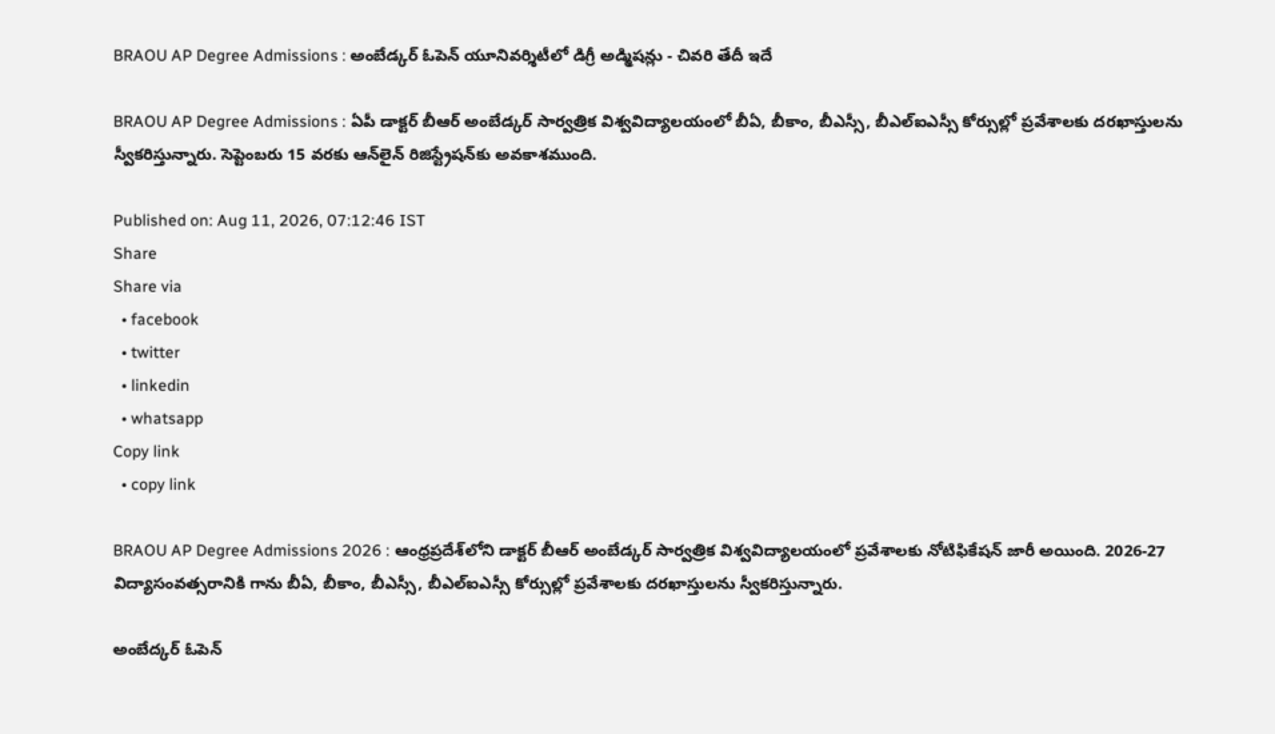BRAOU AP Degree Admissions : అంబేడ్కర్ ఓపెన్ యూనివర్శిటీలో డిగ్రీ అడ్మిషన్లు - చివరి తేదీ ఇదే

BRAOU AP Degree Admissions : ఏపీ డాక్టర్‌ బీఆర్‌ అంబేడ్కర్‌ సార్వత్రిక విశ్వవిద్యాలయంలో బీఏ, బీకాం, బీఎస్సీ, బీఎల్‌ఐఎస్సీ కోర్సుల్లో ప్రవేశాలకు దరఖాస్తులను స్వీకరిస్తున్నారు. సెప్టెంబరు 15 వరకు ఆన్‌లైన్ రిజిస్ట్రేషన్‌కు అవకాశముంది.

Published on: Aug 11, 2026, 07:12:46 IST
Share
Share via
  • facebook
  • twitter
  • linkedin
  • whatsapp
Copy link
  • copy link

BRAOU AP Degree Admissions 2026 : ఆంధ్రప్రదేశ్‌లోని డాక్టర్‌ బీఆర్‌ అంబేడ్కర్‌ సార్వత్రిక విశ్వవిద్యాలయంలో ప్రవేశాలకు నోటిఫికేషన్ జారీ అయింది. 2026-27 విద్యాసంవత్సరానికి గాను బీఏ, బీకాం, బీఎస్సీ, బీఎల్‌ఐఎస్సీ కోర్సుల్లో ప్రవేశాలకు దరఖాస్తులను స్వీకరిస్తున్నారు.

అంబేద్కర్ ఓపెన్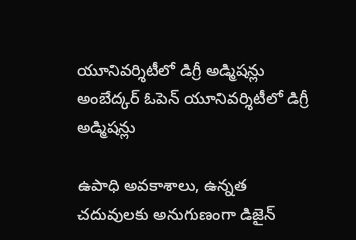యూనివర్శిటీలో డిగ్రీ అడ్మిషన్లు
అంబేద్కర్ ఓపెన్ యూనివర్శిటీలో డిగ్రీ అడ్మిషన్లు

ఉపాధి అవకాశాలు, ఉన్నత చదువులకు అనుగుణంగా డిజైన్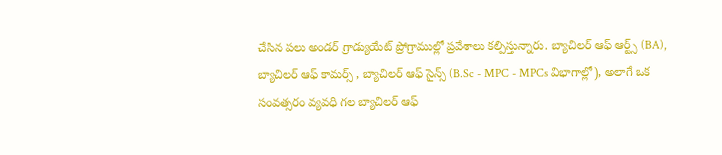చేసిన పలు అండర్ గ్రాడ్యుయేట్ ప్రోగ్రాముల్లో ప్రవేశాలు కల్పిస్తున్నారు. బ్యాచిలర్ ఆఫ్ ఆర్ట్స్ (BA), బ్యాచిలర్ ఆఫ్ కామర్స్ , బ్యాచిలర్ ఆఫ్ సైన్స్ (B.Sc - MPC - MPCs విభాగాల్లో), అలాగే ఒక సంవత్సరం వ్యవధి గల బ్యాచిలర్ ఆఫ్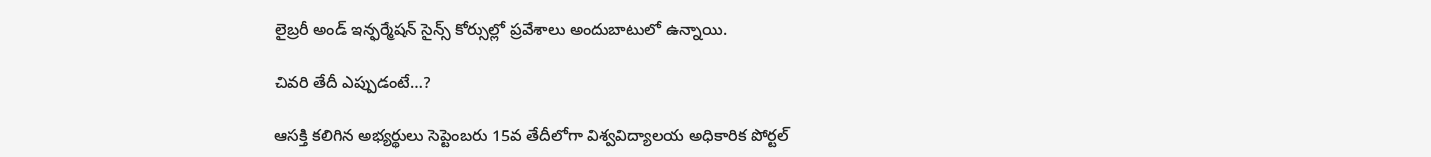లైబ్రరీ అండ్ ఇన్ఫర్మేషన్ సైన్స్ కోర్సుల్లో ప్రవేశాలు అందుబాటులో ఉన్నాయి.

చివరి తేదీ ఎప్పుడంటే…?

ఆసక్తి కలిగిన అభ్యర్థులు సెప్టెంబరు 15వ తేదీలోగా విశ్వవిద్యాలయ అధికారిక పోర్టల్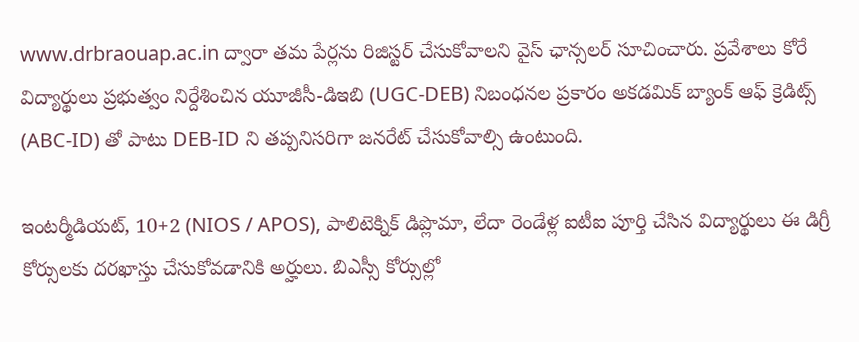www.drbraouap.ac.in ద్వారా తమ పేర్లను రిజిస్టర్ చేసుకోవాలని వైస్ ఛాన్సలర్ సూచించారు. ప్రవేశాలు కోరే విద్యార్థులు ప్రభుత్వం నిర్దేశించిన యూజీసీ-డిఇబి (UGC-DEB) నిబంధనల ప్రకారం అకడమిక్ బ్యాంక్ ఆఫ్ క్రెడిట్స్ (ABC-ID) తో పాటు DEB-ID ని తప్పనిసరిగా జనరేట్ చేసుకోవాల్సి ఉంటుంది.

ఇంటర్మీడియట్, 10+2 (NIOS / APOS), పాలిటెక్నిక్ డిప్లొమా, లేదా రెండేళ్ల ఐటీఐ పూర్తి చేసిన విద్యార్థులు ఈ డిగ్రీ కోర్సులకు దరఖాస్తు చేసుకోవడానికి అర్హులు. బిఎస్సీ కోర్సుల్లో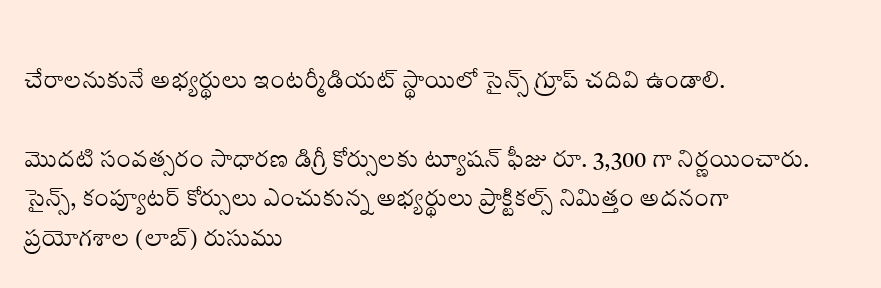చేరాలనుకునే అభ్యర్థులు ఇంటర్మీడియట్ స్థాయిలో సైన్స్ గ్రూప్ చదివి ఉండాలి.

మొదటి సంవత్సరం సాధారణ డిగ్రీ కోర్సులకు ట్యూషన్ ఫీజు రూ. 3,300 గా నిర్ణయించారు. సైన్స్, కంప్యూటర్ కోర్సులు ఎంచుకున్న అభ్యర్థులు ప్రాక్టికల్స్ నిమిత్తం అదనంగా ప్రయోగశాల (లాబ్) రుసుము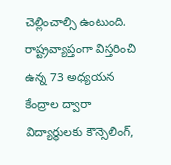చెల్లించాల్సి ఉంటుంది. రాష్ట్రవ్యాప్తంగా విస్తరించి ఉన్న 73 అధ్యయన కేంద్రాల ద్వారా విద్యార్థులకు కౌన్సెలింగ్,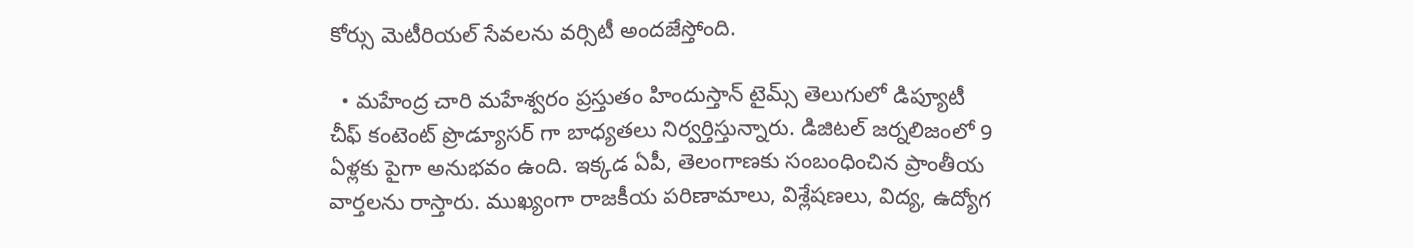కోర్సు మెటీరియల్ సేవలను వర్సిటీ అందజేస్తోంది.

  • మహేంద్ర చారి మహేశ్వరం ప్రస్తుతం హిందుస్తాన్ టైమ్స్ తెలుగులో డిప్యూటీ చీఫ్ కంటెంట్ ప్రొడ్యూసర్ గా బాధ్యతలు నిర్వర్తిస్తున్నారు. డిజిటల్ జర్నలిజంలో 9 ఏళ్లకు పైగా అనుభవం ఉంది. ఇక్కడ ఏపీ, తెలంగాణకు సంబంధించిన ప్రాంతీయ వార్తలను రాస్తారు. ముఖ్యంగా రాజకీయ పరిణామాలు, విశ్లేషణలు, విద్య, ఉద్యోగ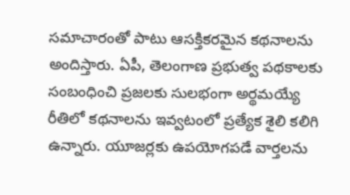సమాచారంతో పాటు ఆసక్తికరమైన కథనాలను అందిస్తారు. ఏపీ, తెలంగాణ ప్రభుత్వ పథకాలకు సంబంధించి ప్రజలకు సులభంగా అర్థమయ్యే రీతిలో కథనాలను ఇవ్వటంలో ప్రత్యేక శైలి కలిగి ఉన్నారు. యూజర్లకు ఉపయోగపడే వార్తలను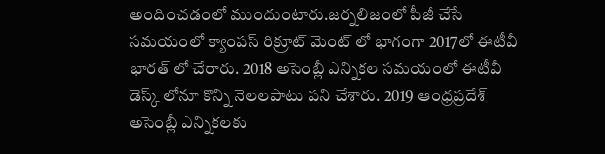అందించడంలో ముందుంటారు.జర్నలిజంలో పీజీ చేసే సమయంలో క్యాంపస్ రిక్రూట్ మెంట్ లో భాగంగా 2017లో ఈటీవీ భారత్ లో చేరారు. 2018 అసెంబ్లీ ఎన్నికల సమయంలో ఈటీవీ డెస్క్ లోనూ కొన్ని నెలలపాటు పని చేశారు. 2019 ఆంధ్రప్రదేశ్ అసెంబ్లీ ఎన్నికలకు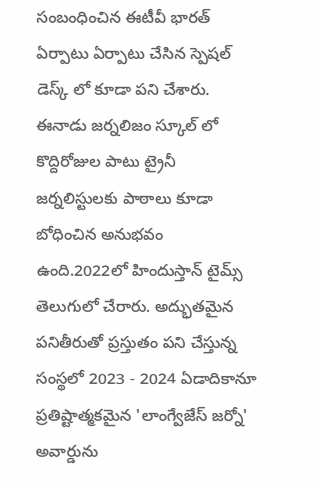సంబంధించిన ఈటీవీ భారత్ ఏర్పాటు ఏర్పాటు చేసిన స్పెషల్ డెస్క్ లో కూడా పని చేశారు. ఈనాడు జర్నలిజం స్కూల్ లో కొద్దిరోజుల పాటు ట్రైనీ జర్నలిస్టులకు పాఠాలు కూడా బోధించిన అనుభవం ఉంది.2022లో హిందుస్తాన్ టైమ్స్ తెలుగులో చేరారు. అద్భుతమైన పనితీరుతో ప్రస్తుతం పని చేస్తున్న సంస్థలో 2023 - 2024 ఏడాదికానూ ప్రతిష్టాత్మకమైన 'లాంగ్వేజేస్ జర్నో' అవార్డును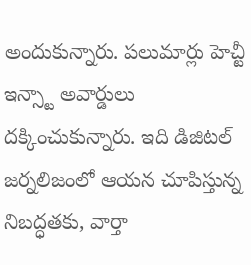అందుకున్నారు. పలుమార్లు హెచ్టీ ఇన్స్టా అవార్డులు దక్కించుకున్నారు. ఇది డిజిటల్ జర్నలిజంలో ఆయన చూపిస్తున్న నిబద్ధతకు, వార్తా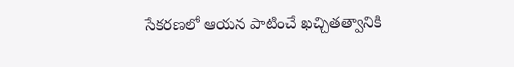సేకరణలో ఆయన పాటించే ఖచ్చితత్వానికి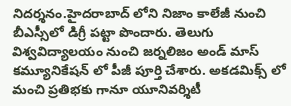నిదర్శనం.హైదరాబాద్ లోని నిజాం కాలేజీ నుంచి బీఎస్సీలో డిగ్రీ పట్టా పొందారు. తెలుగు విశ్వవిద్యాలయం నుంచి జర్నలిజం అండ్ మాస్ కమ్యూనికేషన్ లో పీజీ పూర్తి చేశారు. అకడమిక్స్ లో మంచి ప్రతిభకు గానూ యూనివర్శిటీ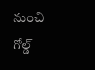నుంచి గోల్డ్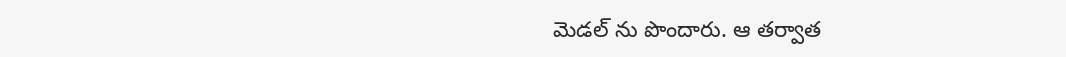మెడల్ ను పొందారు. ఆ తర్వాత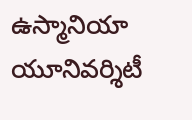ఉస్మానియా యూనివర్శిటీ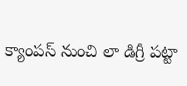క్యాంపస్ నుంచి లా డిగ్రీ పట్టా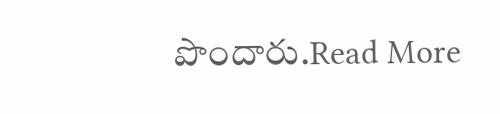పొందారు.Read More